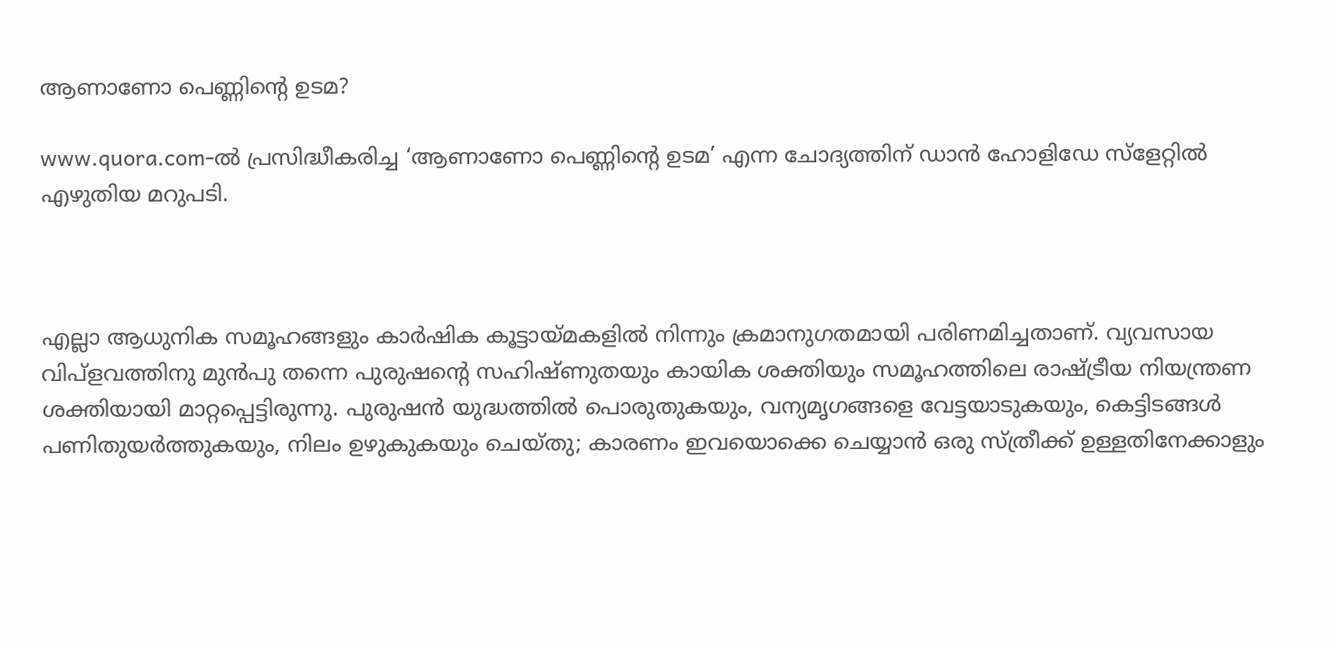ആണാണോ പെണ്ണിന്റെ ഉടമ?

www.quora.com-ല്‍ പ്രസിദ്ധീകരിച്ച ‘ആണാണോ പെണ്ണിന്റെ ഉടമ’ എന്ന ചോദ്യത്തിന് ഡാന്‍ ഹോളിഡേ സ്ളേറ്റില്‍ എഴുതിയ മറുപടി.



എല്ലാ ആധുനിക സമൂഹങ്ങളും കാര്‍ഷിക കൂട്ടായ്മകളില്‍ നിന്നും ക്രമാനുഗതമായി പരിണമിച്ചതാണ്. വ്യവസായ വിപ്ളവത്തിനു മുന്‍പു തന്നെ പുരുഷന്റെ സഹിഷ്ണുതയും കായിക ശക്തിയും സമൂഹത്തിലെ രാഷ്ട്രീയ നിയന്ത്രണ ശക്തിയായി മാറ്റപ്പെട്ടിരുന്നു. പുരുഷന്‍ യുദ്ധത്തില്‍ പൊരുതുകയും, വന്യമൃഗങ്ങളെ വേട്ടയാടുകയും, കെട്ടിടങ്ങള്‍ പണിതുയര്‍ത്തുകയും, നിലം ഉഴുകുകയും ചെയ്തു; കാരണം ഇവയൊക്കെ ചെയ്യാന്‍ ഒരു സ്ത്രീക്ക് ഉള്ളതിനേക്കാളും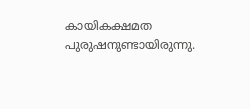കായികക്ഷമത പുരുഷനുണ്ടായിരുന്നു.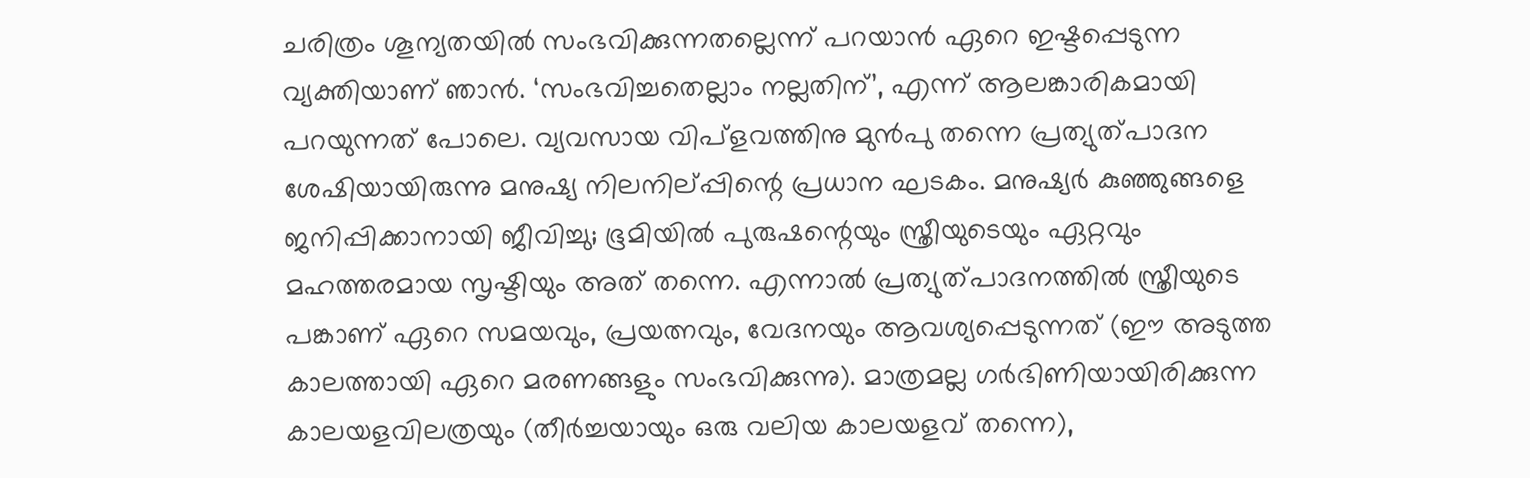ചരിത്രം ശൂന്യതയില്‍ സംഭവിക്കുന്നതല്ലെന്ന് പറയാന്‍ ഏറെ ഇഷ്ടപ്പെടുന്ന വ്യക്തിയാണ് ഞാന്‍. ‘സംഭവിച്ചതെല്ലാം നല്ലതിന്’, എന്ന് ആലങ്കാരികമായി പറയുന്നത് പോലെ. വ്യവസായ വിപ്ളവത്തിനു മുന്‍പു തന്നെ പ്രത്യുത്പാദന ശേഷിയായിരുന്നു മനുഷ്യ നിലനില്പ്പിന്റെ പ്രധാന ഘടകം. മനുഷ്യര്‍ കുഞ്ഞുങ്ങളെ ജനിപ്പിക്കാനായി ജീവിച്ചു; ഭൂമിയില്‍ പുരുഷന്റെയും സ്ത്രീയുടെയും ഏറ്റവും മഹത്തരമായ സൃഷ്ടിയും അത് തന്നെ. എന്നാല്‍ പ്രത്യുത്പാദനത്തില്‍ സ്ത്രീയുടെ പങ്കാണ് ഏറെ സമയവും, പ്രയത്നവും, വേദനയും ആവശ്യപ്പെടുന്നത് (ഈ അടുത്ത കാലത്തായി ഏറെ മരണങ്ങളും സംഭവിക്കുന്നു). മാത്രമല്ല ഗര്‍ഭിണിയായിരിക്കുന്ന കാലയളവിലത്രയും (തീര്‍ച്ചയായും ഒരു വലിയ കാലയളവ് തന്നെ),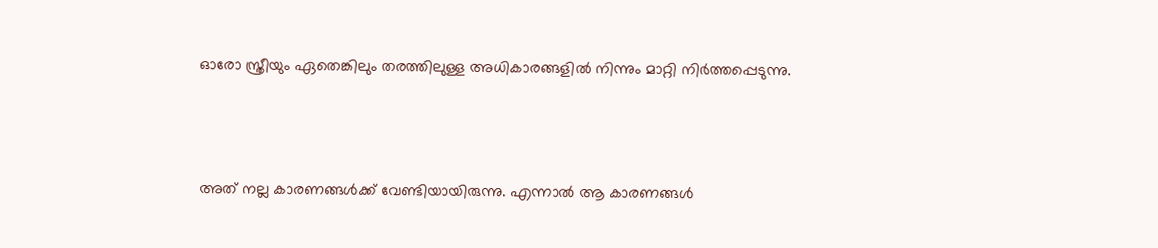ഓരോ സ്ത്രീയും ഏതെങ്കിലും തരത്തിലുള്ള അധികാരങ്ങളില്‍ നിന്നും മാറ്റി നിര്‍ത്തപ്പെടുന്നു.



അത് നല്ല കാരണങ്ങള്‍ക്ക് വേണ്ടിയായിരുന്നു. എന്നാല്‍ ആ കാരണങ്ങള്‍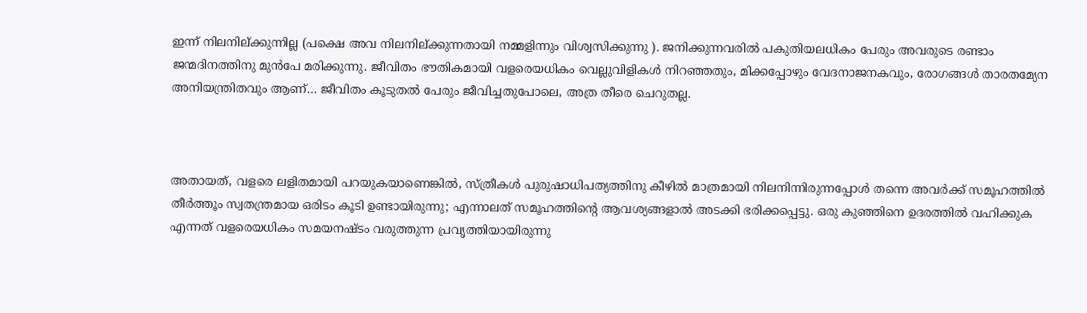ഇന്ന് നിലനില്ക്കുന്നില്ല (പക്ഷെ അവ നിലനില്ക്കുന്നതായി നമ്മളിന്നും വിശ്വസിക്കുന്നു ). ജനിക്കുന്നവരില്‍ പകുതിയലധികം പേരും അവരുടെ രണ്ടാം ജന്മദിനത്തിനു മുന്‍പേ മരിക്കുന്നു. ജീവിതം ഭൗതികമായി വളരെയധികം വെല്ലുവിളികള്‍ നിറഞ്ഞതും, മിക്കപ്പോഴും വേദനാജനകവും, രോഗങ്ങള്‍ താരതമ്യേന അനിയന്ത്രിതവും ആണ്‌… ജീവിതം കൂടുതല്‍ പേരും ജീവിച്ചതുപോലെ, അത്ര തീരെ ചെറുതല്ല.



അതായത്, വളരെ ലളിതമായി പറയുകയാണെങ്കില്‍, സ്ത്രീകള്‍ പുരുഷാധിപത്യത്തിനു കീഴില്‍ മാത്രമായി നിലനിന്നിരുന്നപ്പോള്‍ തന്നെ അവര്‍ക്ക് സമൂഹത്തില്‍ തീര്‍ത്തൂം സ്വതന്ത്രമായ ഒരിടം കൂടി ഉണ്ടായിരുന്നു; എന്നാലത് സമൂഹത്തിന്റെ ആവശ്യങ്ങളാല്‍ അടക്കി ഭരിക്കപ്പെട്ടു. ഒരു കുഞ്ഞിനെ ഉദരത്തില്‍‌ വഹിക്കുക എന്നത് വളരെയധികം സമയനഷ്ടം വരുത്തുന്ന പ്രവൃത്തിയായിരുന്നു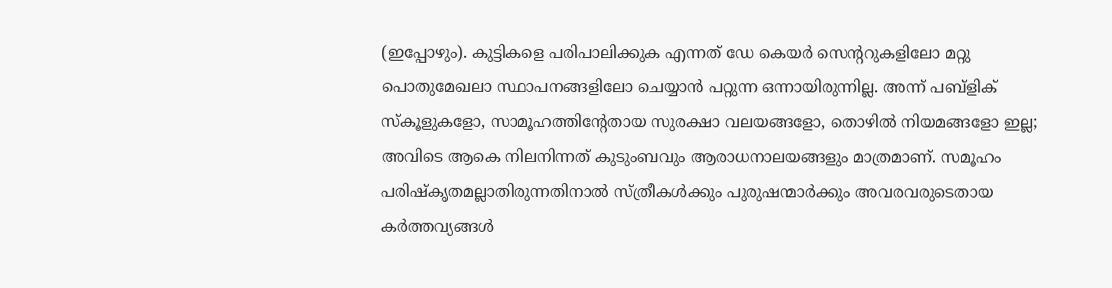(ഇപ്പോഴും). കുട്ടികളെ പരിപാലിക്കുക എന്നത് ഡേ കെയര്‍ സെന്ററുകളിലോ മറ്റു പൊതുമേഖലാ സ്ഥാപനങ്ങളിലോ ചെയ്യാന്‍ പറ്റുന്ന ഒന്നായിരുന്നില്ല. അന്ന് പബ്ളിക് സ്കൂളുകളോ, സാമൂഹത്തിന്റേതായ സുരക്ഷാ വലയങ്ങളോ, തൊഴില്‍ നിയമങ്ങളോ ഇല്ല; അവിടെ ആകെ നിലനിന്നത് കുടുംബവും ആരാധനാലയങ്ങളും മാത്രമാണ്. സമൂഹം പരിഷ്കൃതമല്ലാതിരുന്നതിനാല്‍ സ്ത്രീകള്‍ക്കും പുരുഷന്മാര്‍ക്കും അവരവരുടെതായ കര്‍ത്തവ്യങ്ങള്‍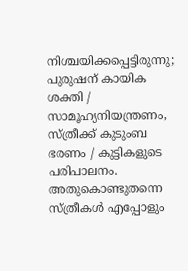നിശ്ചയിക്കപ്പെട്ടിരുന്നു; പുരുഷന് കായിക ശക്തി / സാമൂഹ്യനിയന്ത്രണം, സ്ത്രീക്ക് കുടുംബ ഭരണം / കുട്ടികളുടെ പരിപാലനം. അതുകൊണ്ടുതന്നെ സ്ത്രീകള്‍ എപ്പോളും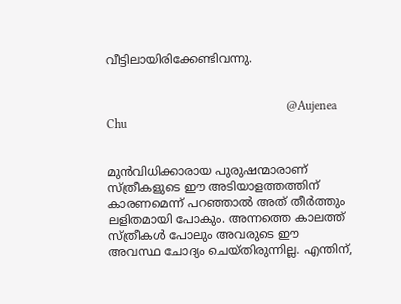വീട്ടിലായിരിക്കേണ്ടിവന്നു.


                                                            @Aujenea Chu


മുന്‍വിധിക്കാരായ പുരുഷന്മാരാണ് സ്ത്രീകളുടെ ഈ അടിയാളത്തത്തിന് കാരണമെന്ന് പറഞ്ഞാല്‍ അത് തീര്‍ത്തും ലളിതമായി പോകും. അന്നത്തെ കാലത്ത് സ്ത്രീകള്‍ പോലും അവരുടെ ഈ അവസ്ഥ ചോദ്യം ചെയ്തിരുന്നില്ല. എന്തിന്,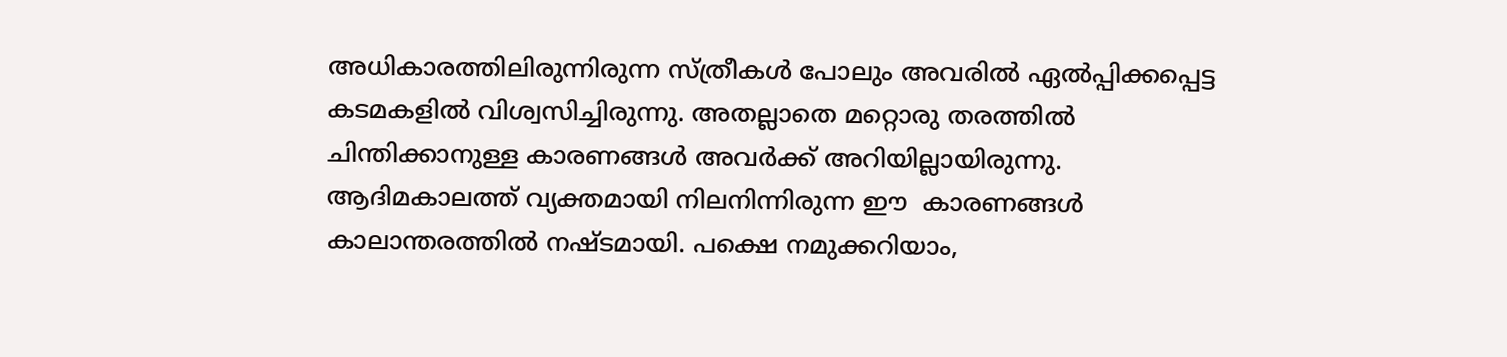അധികാരത്തിലിരുന്നിരുന്ന സ്ത്രീകള്‍ പോലും അവരില്‍ ഏല്‍പ്പിക്കപ്പെട്ട കടമകളില്‍ വിശ്വസിച്ചിരുന്നു. അതല്ലാതെ മറ്റൊരു തരത്തില്‍ ചിന്തിക്കാനുള്ള കാരണങ്ങള്‍ അവര്‍ക്ക് അറിയില്ലായിരുന്നു. ആദിമകാലത്ത് വ്യക്തമായി നിലനിന്നിരുന്ന ഈ  കാരണങ്ങള്‍ കാലാന്തരത്തില്‍ നഷ്ടമായി. പക്ഷെ നമുക്കറിയാം,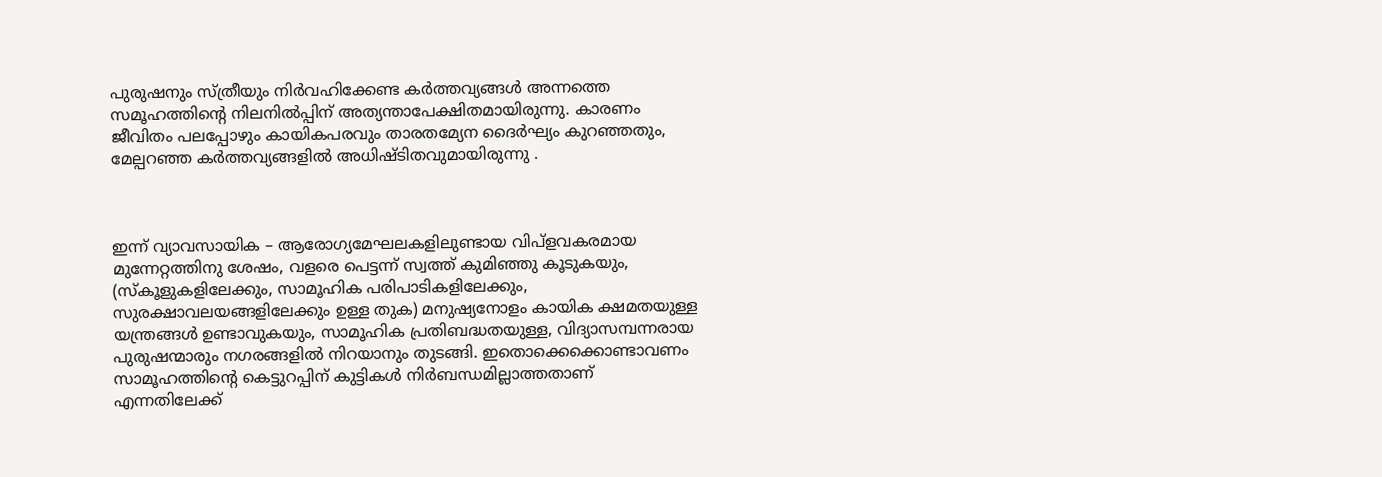പുരുഷനും സ്ത്രീയും നിര്‍വഹിക്കേണ്ട കര്‍ത്തവ്യങ്ങള്‍ അന്നത്തെ സമൂഹത്തിന്റെ നിലനില്‍പ്പിന് അത്യന്താപേക്ഷിതമായിരുന്നു. കാരണം ജീവിതം പലപ്പോഴും കായികപരവും താരതമ്യേന ദൈര്‍ഘ്യം കുറഞ്ഞതും, മേല്പറഞ്ഞ കര്‍ത്തവ്യങ്ങളില്‍ അധിഷ്ടിതവുമായിരുന്നു .



ഇന്ന് വ്യാവസായിക – ആരോഗ്യമേഘലകളിലുണ്ടായ വിപ്ളവകരമായ മുന്നേറ്റത്തിനു ശേഷം, വളരെ പെട്ടന്ന് സ്വത്ത് കുമിഞ്ഞു കൂടുകയും, (സ്കൂളുകളിലേക്കും, സാമൂഹിക പരിപാടികളിലേക്കും, സുരക്ഷാവലയങ്ങളിലേക്കും ഉള്ള തുക) മനുഷ്യനോളം കായിക ക്ഷമതയുള്ള യന്ത്രങ്ങള്‍ ഉണ്ടാവുകയും, സാമൂഹിക പ്രതിബദ്ധതയുള്ള, വിദ്യാസമ്പന്നരായ  പുരുഷന്മാരും നഗരങ്ങളില്‍ നിറയാനും തുടങ്ങി. ഇതൊക്കെക്കൊണ്ടാവണം സാമൂഹത്തിന്റെ കെട്ടുറപ്പിന് കുട്ടികള്‍ നിര്‍ബന്ധമില്ലാത്തതാണ് എന്നതിലേക്ക്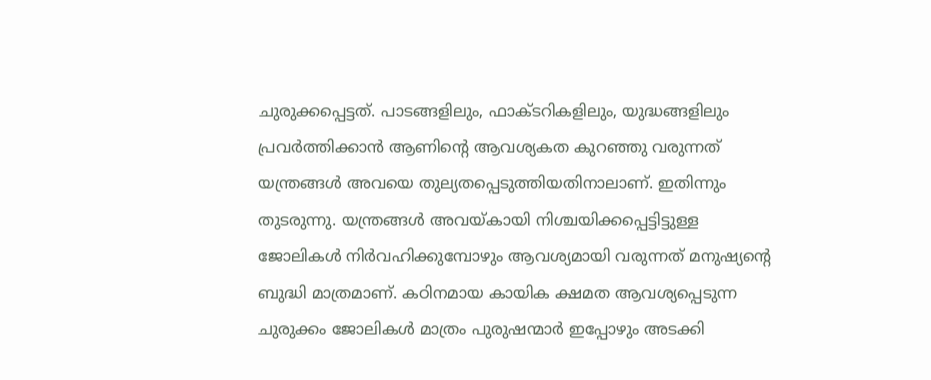ചുരുക്കപ്പെട്ടത്‌. പാടങ്ങളിലും, ഫാക്ടറികളിലും, യുദ്ധങ്ങളിലും പ്രവര്‍ത്തിക്കാന്‍ ആണിന്റെ ആവശ്യകത കുറഞ്ഞു വരുന്നത് യന്ത്രങ്ങള്‍ അവയെ തുല്യതപ്പെടുത്തിയതിനാലാണ്. ഇതിന്നും തുടരുന്നു. യന്ത്രങ്ങള്‍ അവയ്കായി നിശ്ചയിക്കപ്പെട്ടിട്ടുള്ള ജോലികള്‍ നിര്‍വഹിക്കുമ്പോഴും ആവശ്യമായി വരുന്നത് മനുഷ്യന്റെ ബുദ്ധി മാത്രമാണ്. കഠിനമായ കായിക ക്ഷമത ആവശ്യപ്പെടുന്ന ചുരുക്കം ജോലികള്‍ മാത്രം പുരുഷന്മാര്‍ ഇപ്പോഴും അടക്കി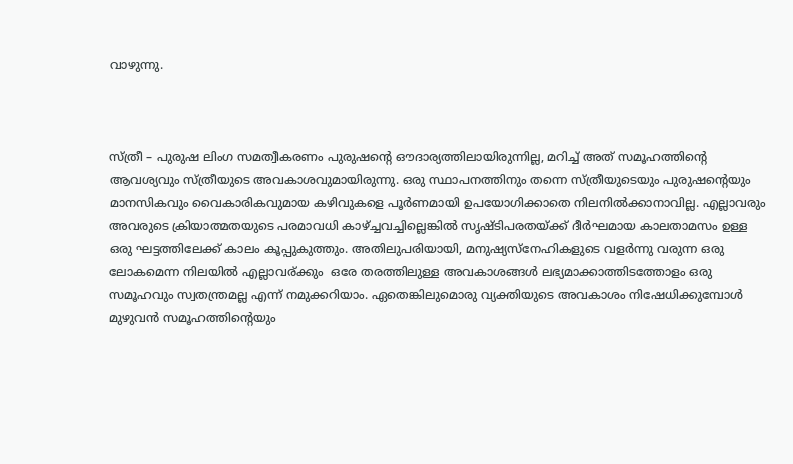വാഴുന്നു.



സ്ത്രീ – പുരുഷ ലിംഗ സമത്വീകരണം പുരുഷന്റെ ഔദാര്യത്തിലായിരുന്നില്ല, മറിച്ച് അത് സമൂഹത്തിന്റെ ആവശ്യവും സ്ത്രീയുടെ അവകാശവുമായിരുന്നു. ഒരു സ്ഥാപനത്തിനും തന്നെ സ്ത്രീയുടെയും പുരുഷന്റെയും മാനസികവും വൈകാരികവുമായ കഴിവുകളെ പൂര്‍ണമായി ഉപയോഗിക്കാതെ നിലനില്‍ക്കാനാവില്ല. എല്ലാവരും അവരുടെ ക്രിയാത്മതയുടെ പരമാവധി കാഴ്ച്ചവച്ചില്ലെങ്കില്‍ സൃഷ്ടിപരതയ്ക്ക് ദീര്‍ഘമായ കാലതാമസം ഉള്ള ഒരു ഘട്ടത്തിലേക്ക് കാലം കൂപ്പുകുത്തും. അതിലുപരിയായി, മനുഷ്യസ്നേഹികളുടെ വളര്‍ന്നു വരുന്ന ഒരു ലോകമെന്ന നിലയില്‍ എല്ലാവര്ക്കും  ഒരേ തരത്തിലുള്ള അവകാശങ്ങള്‍ ലഭ്യമാക്കാത്തിടത്തോളം ഒരു സമൂഹവും സ്വതന്ത്രമല്ല എന്ന് നമുക്കറിയാം. ഏതെങ്കിലുമൊരു വ്യക്തിയുടെ അവകാശം നിഷേധിക്കുമ്പോള്‍  മുഴുവന്‍ സമൂഹത്തിന്റെയും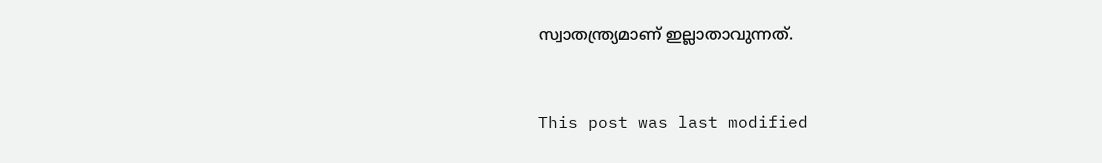സ്വാതന്ത്ര്യമാണ് ഇല്ലാതാവുന്നത്.



This post was last modified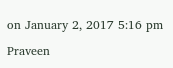on January 2, 2017 5:16 pm

Praveen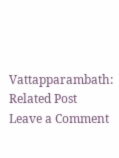Vattapparambath:
Related Post
Leave a Comment